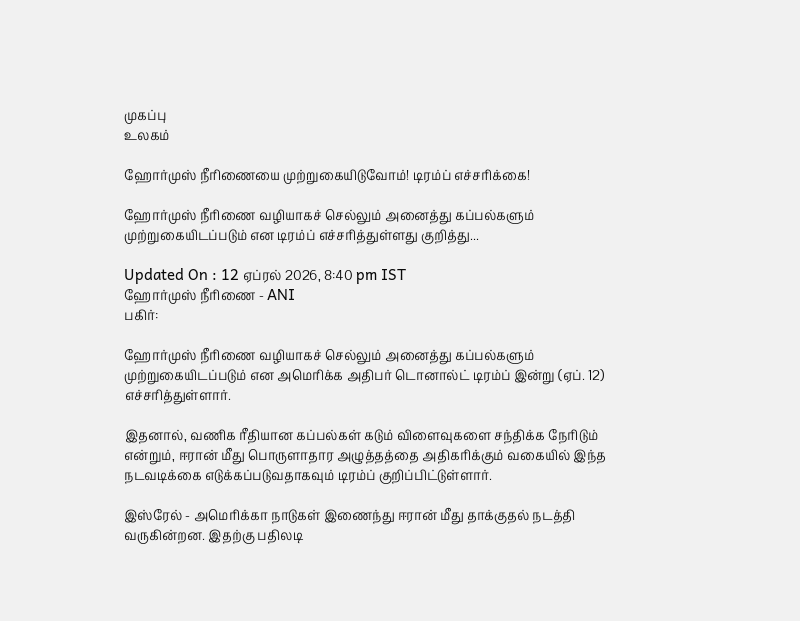முகப்பு
உலகம்

ஹோர்முஸ் நீரிணையை முற்றுகையிடுவோம்! டிரம்ப் எச்சரிக்கை!

ஹோர்முஸ் நீரிணை வழியாகச் செல்லும் அனைத்து கப்பல்களும் முற்றுகையிடப்படும் என டிரம்ப் எச்சரித்துள்ளது குறித்து...

Updated On : 12 ஏப்ரல் 2026, 8:40 pm IST
ஹோர்முஸ் நீரிணை - ANI
பகிர்:

ஹோர்முஸ் நீரிணை வழியாகச் செல்லும் அனைத்து கப்பல்களும் முற்றுகையிடப்படும் என அமெரிக்க அதிபர் டொனால்ட் டிரம்ப் இன்று (ஏப். 12) எச்சரித்துள்ளார்.

இதனால், வணிக ரீதியான கப்பல்கள் கடும் விளைவுகளை சந்திக்க நேரிடும் என்றும், ஈரான் மீது பொருளாதார அழுத்தத்தை அதிகரிக்கும் வகையில் இந்த நடவடிக்கை எடுக்கப்படுவதாகவும் டிரம்ப் குறிப்பிட்டுள்ளார்.

இஸ்ரேல் - அமெரிக்கா நாடுகள் இணைந்து ஈரான் மீது தாக்குதல் நடத்தி வருகின்றன. இதற்கு பதிலடி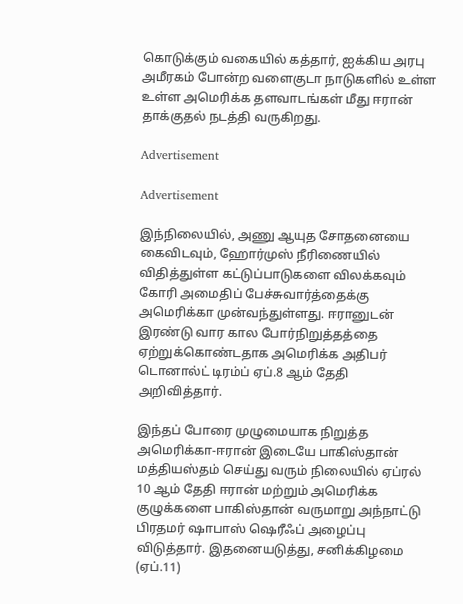கொடுக்கும் வகையில் கத்தார், ஐக்கிய அரபு அமீரகம் போன்ற வளைகுடா நாடுகளில் உள்ள உள்ள அமெரிக்க தளவாடங்கள் மீது ஈரான் தாக்குதல் நடத்தி வருகிறது.

Advertisement

Advertisement

இந்நிலையில், அணு ஆயுத சோதனையை கைவிடவும், ஹோர்முஸ் நீரிணையில் விதித்துள்ள கட்டுப்பாடுகளை விலக்கவும் கோரி அமைதிப் பேச்சுவார்த்தைக்கு அமெரிக்கா முன்வந்துள்ளது. ஈரானுடன் இரண்டு வார கால போர்நிறுத்தத்தை ஏற்றுக்கொண்டதாக அமெரிக்க அதிபர் டொனால்ட் டிரம்ப் ஏப்.8 ஆம் தேதி அறிவித்தார்.

இந்தப் போரை முழுமையாக நிறுத்த அமெரிக்கா-ஈரான் இடையே பாகிஸ்தான் மத்தியஸ்தம் செய்து வரும் நிலையில் ஏப்ரல் 10 ஆம் தேதி ஈரான் மற்றும் அமெரிக்க குழுக்களை பாகிஸ்தான் வருமாறு அந்நாட்டு பிரதமர் ஷாபாஸ் ஷெரீஃப் அழைப்பு விடுத்தார். இதனையடுத்து, சனிக்கிழமை (ஏப்.11)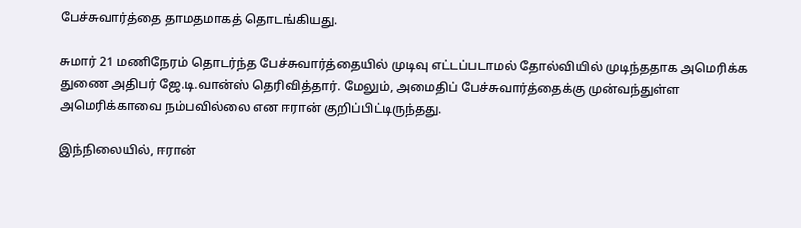பேச்சுவார்த்தை தாமதமாகத் தொடங்கியது.

சுமார் 21 மணிநேரம் தொடர்ந்த பேச்சுவார்த்தையில் முடிவு எட்டப்படாமல் தோல்வியில் முடிந்ததாக அமெரிக்க துணை அதிபர் ஜே.டி.வான்ஸ் தெரிவித்தார். மேலும், அமைதிப் பேச்சுவார்த்தைக்கு முன்வந்துள்ள அமெரிக்காவை நம்பவில்லை என ஈரான் குறிப்பிட்டிருந்தது.

இந்நிலையில், ஈரான்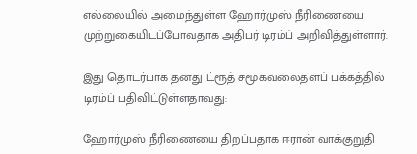எல்லையில் அமைந்துள்ள ஹோர்முஸ் நீரிணையை முற்றுகையிடப்போவதாக அதிபர் டிரம்ப் அறிவித்துள்ளார்.

இது தொடர்பாக தனது ட்ரூத் சமூகவலைதளப் பக்கத்தில் டிரம்ப் பதிவிட்டுள்ளதாவது:

ஹோர்முஸ் நீரிணையை திறப்பதாக ஈரான் வாக்குறுதி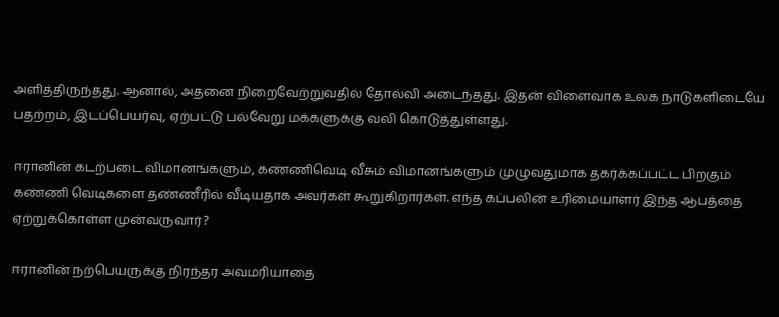அளித்திருந்தது. ஆனால், அதனை நிறைவேற்றுவதில் தோல்வி அடைந்தது. இதன் விளைவாக உலக நாடுகளிடையே பதற்றம், இடப்பெயர்வு, ஏற்பட்டு பல்வேறு மக்களுக்கு வலி கொடுத்துள்ளது.

ஈரானின் கடற்படை விமானங்களும், கண்ணிவெடி வீசும் விமானங்களும் முழுவதுமாக தகர்க்கப்பட்ட பிறகும் கண்ணி வெடிகளை தண்ணீரில் வீடியதாக அவர்கள் கூறுகிறார்கள். எந்த கப்பலின் உரிமையாளர் இந்த ஆபத்தை ஏற்றுக்கொள்ள முன்வருவார்?

ஈரானின் நற்பெயருக்கு நிரந்தர அவமரியாதை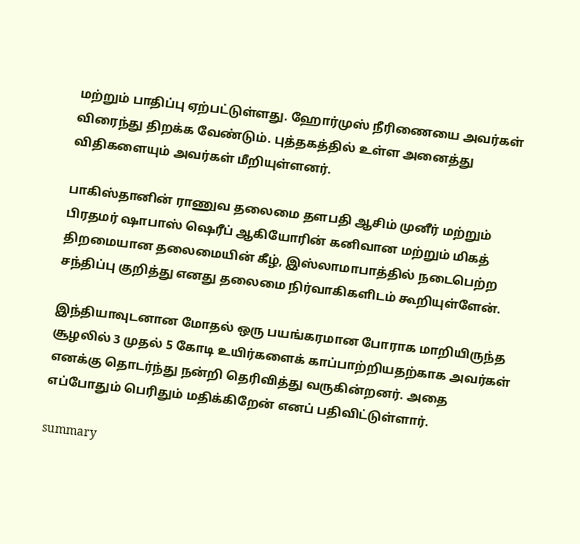மற்றும் பாதிப்பு ஏற்பட்டுள்ளது. ஹோர்முஸ் நீரிணையை அவர்கள் விரைந்து திறக்க வேண்டும். புத்தகத்தில் உள்ள அனைத்து விதிகளையும் அவர்கள் மீறியுள்ளனர்.

பாகிஸ்தானின் ராணுவ தலைமை தளபதி ஆசிம் முனீர் மற்றும் பிரதமர் ஷாபாஸ் ஷெரீப் ஆகியோரின் கனிவான மற்றும் மிகத் திறமையான தலைமையின் கீழ், இஸ்லாமாபாத்தில் நடைபெற்ற சந்திப்பு குறித்து எனது தலைமை நிர்வாகிகளிடம் கூறியுள்ளேன்.

இந்தியாவுடனான மோதல் ஒரு பயங்கரமான போராக மாறியிருந்த சூழலில் 3 முதல் 5 கோடி உயிர்களைக் காப்பாற்றியதற்காக அவர்கள் எனக்கு தொடர்ந்து நன்றி தெரிவித்து வருகின்றனர். அதை எப்போதும் பெரிதும் மதிக்கிறேன் எனப் பதிவிட்டுள்ளார்.

summary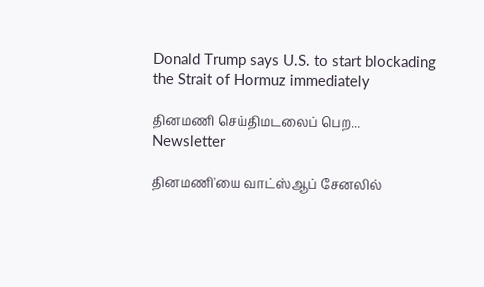Donald Trump says U.S. to start blockading the Strait of Hormuz immediately

தினமணி செய்திமடலைப் பெற... Newsletter

தினமணி'யை வாட்ஸ்ஆப் சேனலில்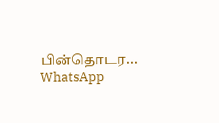பின்தொடர... WhatsApp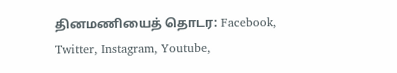தினமணியைத் தொடர: Facebook, Twitter, Instagram, Youtube,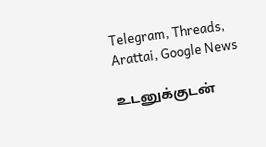Telegram, Threads, Arattai, Google News

உடனுக்குடன்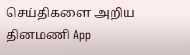செய்திகளை அறிய தினமணி App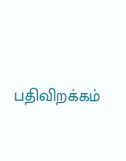பதிவிறக்கம்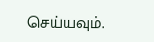செய்யவும்.